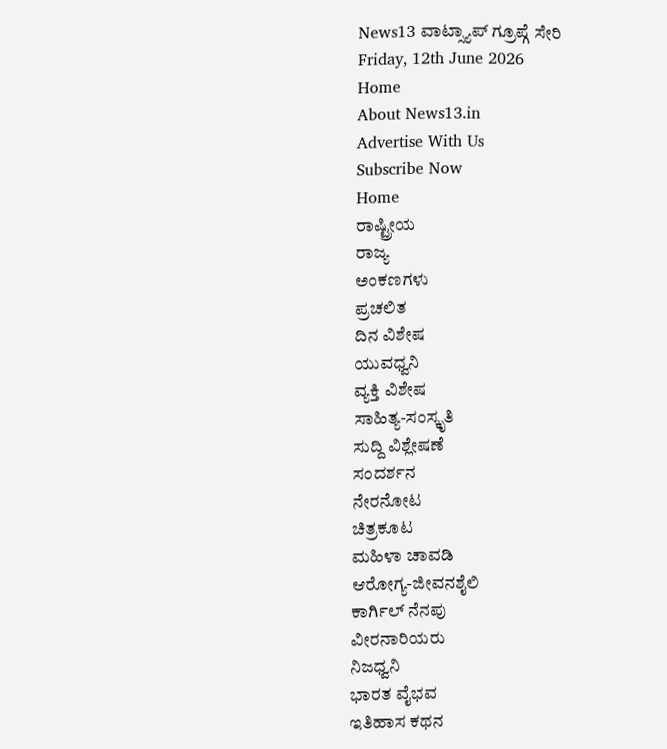News13 ವಾಟ್ಸ್ಯಾಪ್ ಗ್ರೂಪ್ಗೆ ಸೇರಿ
Friday, 12th June 2026
Home
About News13.in
Advertise With Us
Subscribe Now
Home
ರಾಷ್ಟ್ರೀಯ
ರಾಜ್ಯ
ಅಂಕಣಗಳು
ಪ್ರಚಲಿತ
ದಿನ ವಿಶೇಷ
ಯುವಧ್ವನಿ
ವ್ಯಕ್ತಿ ವಿಶೇಷ
ಸಾಹಿತ್ಯ-ಸಂಸ್ಕೃತಿ
ಸುದ್ದಿ ವಿಶ್ಲೇಷಣೆ
ಸಂದರ್ಶನ
ನೇರನೋಟ
ಚಿತ್ರಕೂಟ
ಮಹಿಳಾ ಚಾವಡಿ
ಆರೋಗ್ಯ-ಜೀವನಶೈಲಿ
ಕಾರ್ಗಿಲ್ ನೆನಪು
ವೀರನಾರಿಯರು
ನಿಜಧ್ವನಿ
ಭಾರತ ವೈಭವ
ಇತಿಹಾಸ ಕಥನ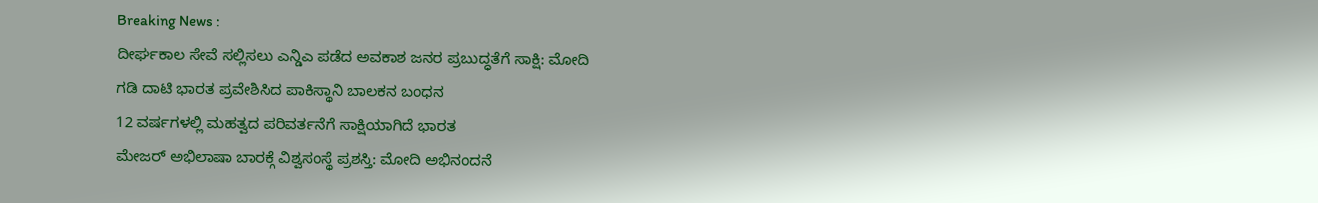Breaking News :
ದೀರ್ಘಕಾಲ ಸೇವೆ ಸಲ್ಲಿಸಲು ಎನ್ಡಿಎ ಪಡೆದ ಅವಕಾಶ ಜನರ ಪ್ರಬುದ್ಧತೆಗೆ ಸಾಕ್ಷಿ: ಮೋದಿ
ಗಡಿ ದಾಟಿ ಭಾರತ ಪ್ರವೇಶಿಸಿದ ಪಾಕಿಸ್ಥಾನಿ ಬಾಲಕನ ಬಂಧನ
12 ವರ್ಷಗಳಲ್ಲಿ ಮಹತ್ವದ ಪರಿವರ್ತನೆಗೆ ಸಾಕ್ಷಿಯಾಗಿದೆ ಭಾರತ
ಮೇಜರ್ ಅಭಿಲಾಷಾ ಬಾರಕ್ಗೆ ವಿಶ್ವಸಂಸ್ಥೆ ಪ್ರಶಸ್ತಿ: ಮೋದಿ ಅಭಿನಂದನೆ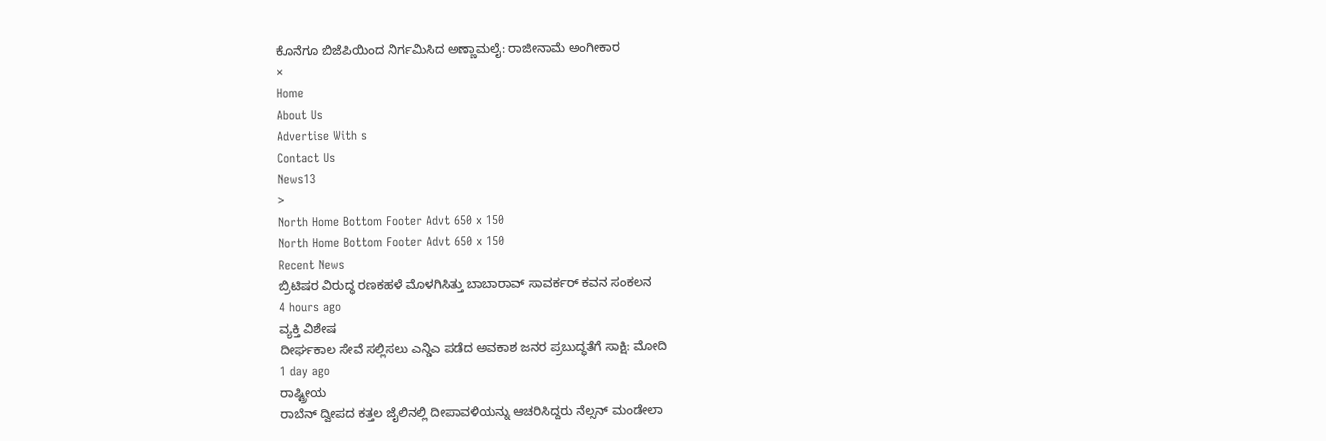ಕೊನೆಗೂ ಬಿಜೆಪಿಯಿಂದ ನಿರ್ಗಮಿಸಿದ ಅಣ್ಣಾಮಲೈ: ರಾಜೀನಾಮೆ ಅಂಗೀಕಾರ
×
Home
About Us
Advertise With s
Contact Us
News13
>
North Home Bottom Footer Advt 650 x 150
North Home Bottom Footer Advt 650 x 150
Recent News
ಬ್ರಿಟಿಷರ ವಿರುದ್ಧ ರಣಕಹಳೆ ಮೊಳಗಿಸಿತ್ತು ಬಾಬಾರಾವ್ ಸಾವರ್ಕರ್ ಕವನ ಸಂಕಲನ
4 hours ago
ವ್ಯಕ್ತಿ ವಿಶೇಷ
ದೀರ್ಘಕಾಲ ಸೇವೆ ಸಲ್ಲಿಸಲು ಎನ್ಡಿಎ ಪಡೆದ ಅವಕಾಶ ಜನರ ಪ್ರಬುದ್ಧತೆಗೆ ಸಾಕ್ಷಿ: ಮೋದಿ
1 day ago
ರಾಷ್ಟ್ರೀಯ
ರಾಬೆನ್ ದ್ವೀಪದ ಕತ್ತಲ ಜೈಲಿನಲ್ಲಿ ದೀಪಾವಳಿಯನ್ನು ಆಚರಿಸಿದ್ದರು ನೆಲ್ಸನ್ ಮಂಡೇಲಾ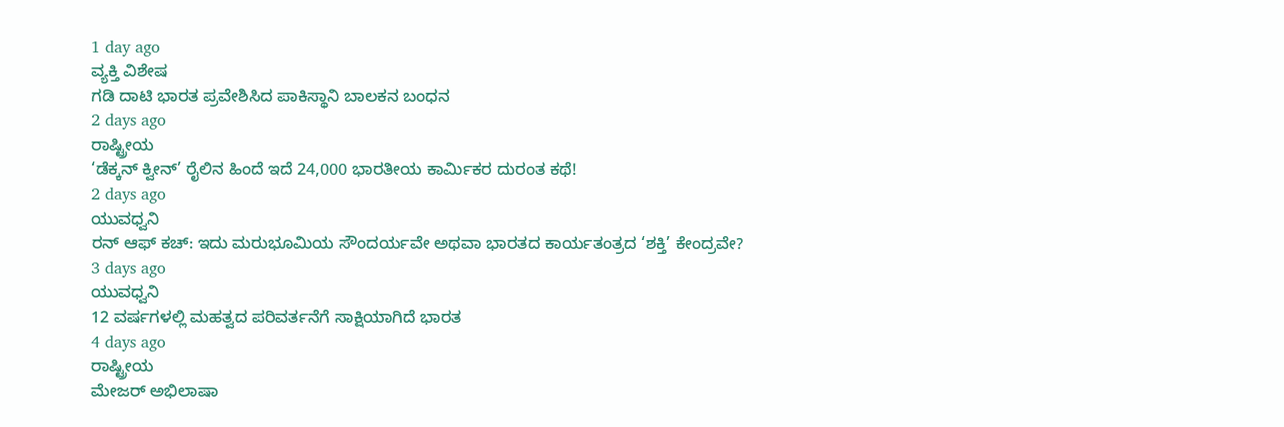1 day ago
ವ್ಯಕ್ತಿ ವಿಶೇಷ
ಗಡಿ ದಾಟಿ ಭಾರತ ಪ್ರವೇಶಿಸಿದ ಪಾಕಿಸ್ಥಾನಿ ಬಾಲಕನ ಬಂಧನ
2 days ago
ರಾಷ್ಟ್ರೀಯ
‘ಡೆಕ್ಕನ್ ಕ್ವೀನ್’ ರೈಲಿನ ಹಿಂದೆ ಇದೆ 24,000 ಭಾರತೀಯ ಕಾರ್ಮಿಕರ ದುರಂತ ಕಥೆ!
2 days ago
ಯುವಧ್ವನಿ
ರನ್ ಆಫ್ ಕಚ್: ಇದು ಮರುಭೂಮಿಯ ಸೌಂದರ್ಯವೇ ಅಥವಾ ಭಾರತದ ಕಾರ್ಯತಂತ್ರದ ‘ಶಕ್ತಿ’ ಕೇಂದ್ರವೇ?
3 days ago
ಯುವಧ್ವನಿ
12 ವರ್ಷಗಳಲ್ಲಿ ಮಹತ್ವದ ಪರಿವರ್ತನೆಗೆ ಸಾಕ್ಷಿಯಾಗಿದೆ ಭಾರತ
4 days ago
ರಾಷ್ಟ್ರೀಯ
ಮೇಜರ್ ಅಭಿಲಾಷಾ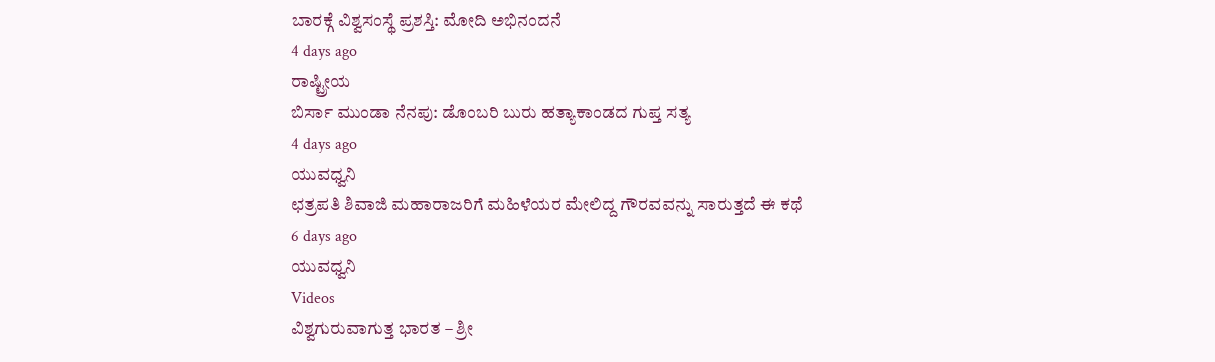ಬಾರಕ್ಗೆ ವಿಶ್ವಸಂಸ್ಥೆ ಪ್ರಶಸ್ತಿ: ಮೋದಿ ಅಭಿನಂದನೆ
4 days ago
ರಾಷ್ಟ್ರೀಯ
ಬಿರ್ಸಾ ಮುಂಡಾ ನೆನಪು: ಡೊಂಬರಿ ಬುರು ಹತ್ಯಾಕಾಂಡದ ಗುಪ್ತ ಸತ್ಯ
4 days ago
ಯುವಧ್ವನಿ
ಛತ್ರಪತಿ ಶಿವಾಜಿ ಮಹಾರಾಜರಿಗೆ ಮಹಿಳೆಯರ ಮೇಲಿದ್ದ ಗೌರವವನ್ನು ಸಾರುತ್ತದೆ ಈ ಕಥೆ
6 days ago
ಯುವಧ್ವನಿ
Videos
ವಿಶ್ವಗುರುವಾಗುತ್ತ ಭಾರತ – ಶ್ರೀ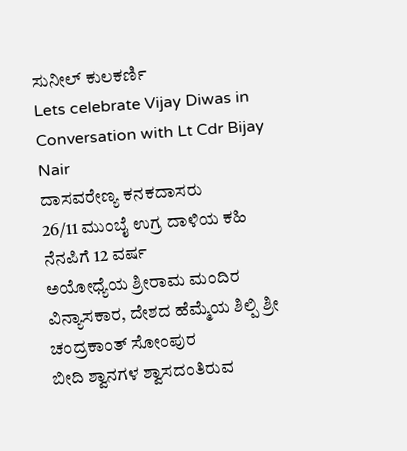ಸುನೀಲ್ ಕುಲಕರ್ಣಿ
Lets celebrate Vijay Diwas in Conversation with Lt Cdr Bijay Nair
ದಾಸವರೇಣ್ಯ ಕನಕದಾಸರು
26/11 ಮುಂಬೈ ಉಗ್ರ ದಾಳಿಯ ಕಹಿ ನೆನಪಿಗೆ 12 ವರ್ಷ
ಅಯೋಧ್ಯೆಯ ಶ್ರೀರಾಮ ಮಂದಿರ ವಿನ್ಯಾಸಕಾರ, ದೇಶದ ಹೆಮ್ಮೆಯ ಶಿಲ್ಪಿ ಶ್ರೀ ಚಂದ್ರಕಾಂತ್ ಸೋಂಪುರ
ಬೀದಿ ಶ್ವಾನಗಳ ಶ್ವಾಸದಂತಿರುವ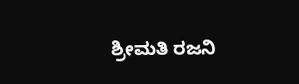ಶ್ರೀಮತಿ ರಜನಿ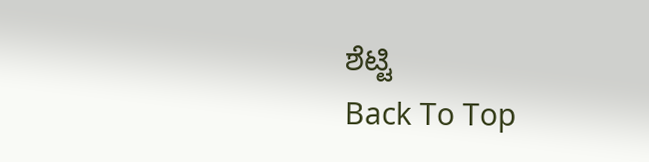ಶೆಟ್ಟಿ
Back To Top